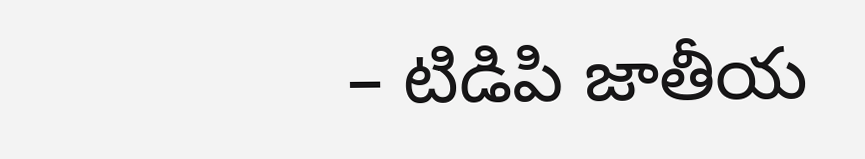– టిడిపి జాతీయ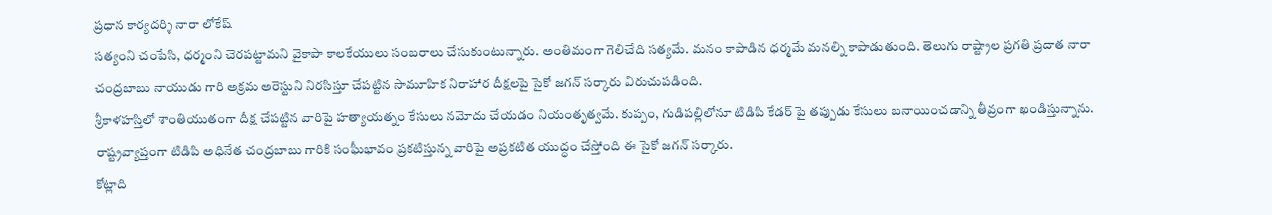ప్రధాన కార్యదర్శి నారా లోకేష్
సత్యంని చంపేసి, ధర్మంని చెరపట్టామని వైకాపా కాలకేయులు సంబరాలు చేసుకుంటున్నారు. అంతిమంగా గెలిచేది సత్యమే. మనం కాపాడిన ధర్మమే మనల్ని కాపాడుతుంది. తెలుగు రాష్ట్రాల ప్రగతి ప్రదాత నారా చంద్రబాబు నాయుడు గారి అక్రమ అరెస్టుని నిరసిస్తూ చేపట్టిన సామూహిక నిరాహార దీక్షలపై సైకో జగన్ సర్కారు విరుచుపడింది.
శ్రీకాళహస్తిలో శాంతియుతంగా దీక్ష చేపట్టిన వారిపై హత్యాయత్నం కేసులు నమోదు చేయడం నియంతృత్వమే. కుప్పం, గుడిపల్లిలోనూ టిడిపి కేడర్ పై తప్పుడు కేసులు బనాయించడాన్ని తీవ్రంగా ఖండిస్తున్నాను. రాష్ట్రవ్యాప్తంగా టిడిపి అధినేత చంద్రబాబు గారికి సంఘీభావం ప్రకటిస్తున్న వారిపై అప్రకటిత యుద్ధం చేస్తోంది ఈ సైకో జగన్ సర్కారు.
కోట్లాది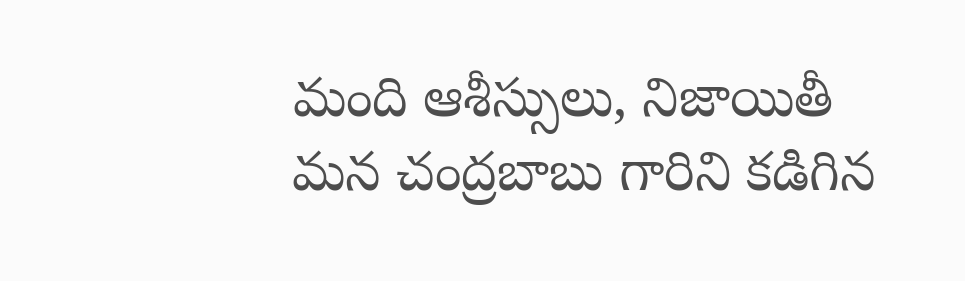మంది ఆశీస్సులు, నిజాయితీ మన చంద్రబాబు గారిని కడిగిన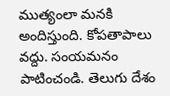ముత్యంలా మనకి అందిస్తుంది. కోపతాపాలు వద్దు. సంయమనం పాటించండి. తెలుగు దేశం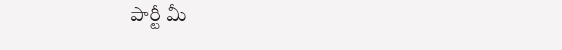పార్టీ మీ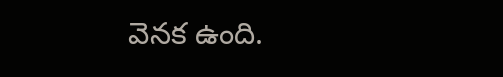వెనక ఉంది.